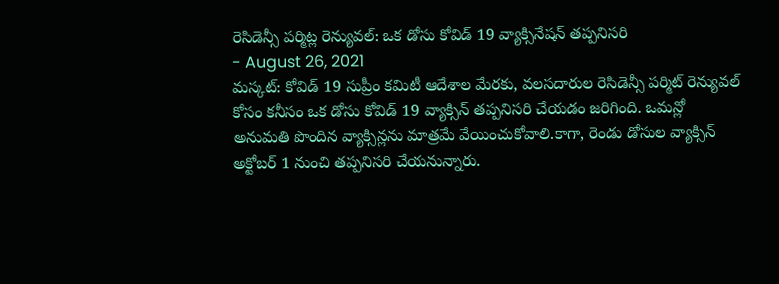రెసిడెన్సీ పర్మిట్ల రెన్యువల్: ఒక డోసు కోవిడ్ 19 వ్యాక్సినేషన్ తప్పనిసరి
- August 26, 2021
మస్కట్: కోవిడ్ 19 సుప్రీం కమిటీ ఆదేశాల మేరకు, వలసదారుల రెసిడెన్సీ పర్మిట్ రెన్యువల్ కోసం కనీసం ఒక డోసు కోవిడ్ 19 వ్యాక్సిన్ తప్పనిసరి చేయడం జరిగింది. ఒమన్లో అనుమతి పొందిన వ్యాక్సిన్లను మాత్రమే వేయించుకోవాలి.కాగా, రెండు డోసుల వ్యాక్సిన్ అక్టోబర్ 1 నుంచి తప్పనిసరి చేయనున్నారు.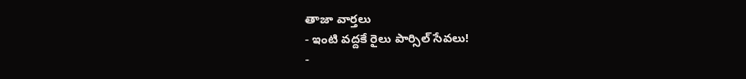తాజా వార్తలు
- ఇంటి వద్దకే రైలు పార్సిల్ సేవలు!
-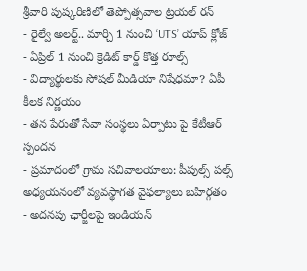శ్రీవారి పుష్కరిణిలో తెప్పోత్సవాల ట్రయల్ రన్
- రైల్వే అలర్ట్.. మార్చి 1 నుంచి ‘UTS’ యాప్ క్లోజ్
- ఏప్రిల్ 1 నుంచి క్రెడిట్ కార్డ్ కొత్త రూల్స్
- విద్యార్థులకు సోషల్ మీడియా నిషేధమా? ఏపీ కీలక నిర్ణయం
- తన పేరుతో సేవా సంస్థలు ఏర్పాటు పై కేటీఆర్ స్పందన
- ప్రమాదంలో గ్రామ సచివాలయాలు: పీపుల్స్ పల్స్ అధ్యయనంలో వ్యవస్థాగత వైఫల్యాలు బహిర్గతం
- అదనపు ఛార్జీలపై ఇండియన్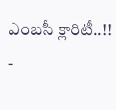ఎంబసీ క్లారిటీ..!!
-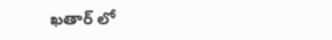ఖతార్ లో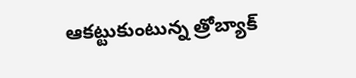ఆకట్టుకుంటున్న త్రోబ్యాక్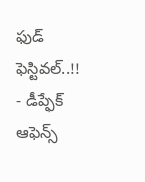ఫుడ్ ఫెస్టివల్..!!
- డీప్ఫేక్ ఆఫెన్స్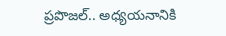ప్రపొజల్.. అధ్యయనానికి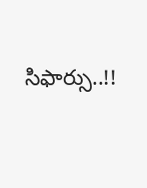సిఫార్సు..!!